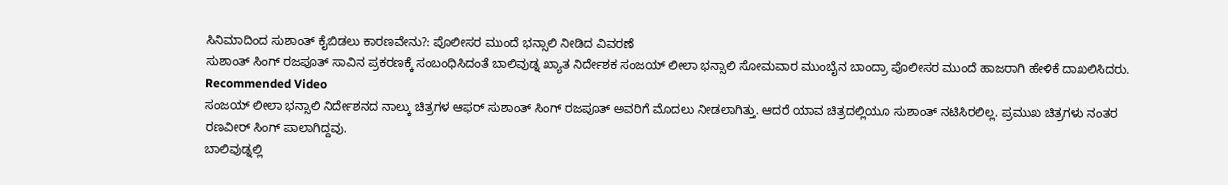ಸಿನಿಮಾದಿಂದ ಸುಶಾಂತ್ ಕೈಬಿಡಲು ಕಾರಣವೇನು?: ಪೊಲೀಸರ ಮುಂದೆ ಭನ್ಸಾಲಿ ನೀಡಿದ ವಿವರಣೆ
ಸುಶಾಂತ್ ಸಿಂಗ್ ರಜಪೂತ್ ಸಾವಿನ ಪ್ರಕರಣಕ್ಕೆ ಸಂಬಂಧಿಸಿದಂತೆ ಬಾಲಿವುಡ್ನ ಖ್ಯಾತ ನಿರ್ದೇಶಕ ಸಂಜಯ್ ಲೀಲಾ ಭನ್ಸಾಲಿ ಸೋಮವಾರ ಮುಂಬೈನ ಬಾಂದ್ರಾ ಪೊಲೀಸರ ಮುಂದೆ ಹಾಜರಾಗಿ ಹೇಳಿಕೆ ದಾಖಲಿಸಿದರು.
Recommended Video
ಸಂಜಯ್ ಲೀಲಾ ಭನ್ಸಾಲಿ ನಿರ್ದೇಶನದ ನಾಲ್ಕು ಚಿತ್ರಗಳ ಆಫರ್ ಸುಶಾಂತ್ ಸಿಂಗ್ ರಜಪೂತ್ ಅವರಿಗೆ ಮೊದಲು ನೀಡಲಾಗಿತ್ತು. ಆದರೆ ಯಾವ ಚಿತ್ರದಲ್ಲಿಯೂ ಸುಶಾಂತ್ ನಟಿಸಿರಲಿಲ್ಲ. ಪ್ರಮುಖ ಚಿತ್ರಗಳು ನಂತರ ರಣವೀರ್ ಸಿಂಗ್ ಪಾಲಾಗಿದ್ದವು.
ಬಾಲಿವುಡ್ನಲ್ಲಿ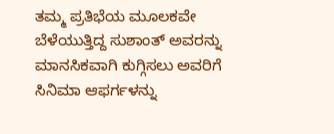ತಮ್ಮ ಪ್ರತಿಭೆಯ ಮೂಲಕವೇ ಬೆಳೆಯುತ್ತಿದ್ದ ಸುಶಾಂತ್ ಅವರನ್ನು ಮಾನಸಿಕವಾಗಿ ಕುಗ್ಗಿಸಲು ಅವರಿಗೆ ಸಿನಿಮಾ ಆಫರ್ಗಳನ್ನು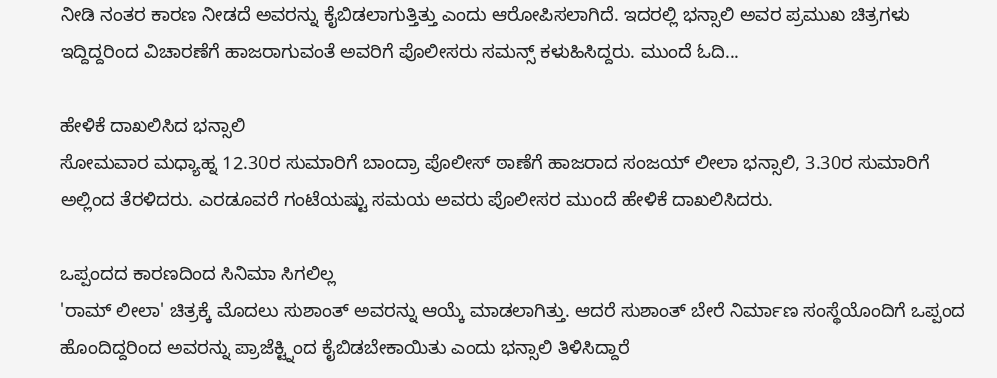ನೀಡಿ ನಂತರ ಕಾರಣ ನೀಡದೆ ಅವರನ್ನು ಕೈಬಿಡಲಾಗುತ್ತಿತ್ತು ಎಂದು ಆರೋಪಿಸಲಾಗಿದೆ. ಇದರಲ್ಲಿ ಭನ್ಸಾಲಿ ಅವರ ಪ್ರಮುಖ ಚಿತ್ರಗಳು ಇದ್ದಿದ್ದರಿಂದ ವಿಚಾರಣೆಗೆ ಹಾಜರಾಗುವಂತೆ ಅವರಿಗೆ ಪೊಲೀಸರು ಸಮನ್ಸ್ ಕಳುಹಿಸಿದ್ದರು. ಮುಂದೆ ಓದಿ...

ಹೇಳಿಕೆ ದಾಖಲಿಸಿದ ಭನ್ಸಾಲಿ
ಸೋಮವಾರ ಮಧ್ಯಾಹ್ನ 12.30ರ ಸುಮಾರಿಗೆ ಬಾಂದ್ರಾ ಪೊಲೀಸ್ ಠಾಣೆಗೆ ಹಾಜರಾದ ಸಂಜಯ್ ಲೀಲಾ ಭನ್ಸಾಲಿ, 3.30ರ ಸುಮಾರಿಗೆ ಅಲ್ಲಿಂದ ತೆರಳಿದರು. ಎರಡೂವರೆ ಗಂಟೆಯಷ್ಟು ಸಮಯ ಅವರು ಪೊಲೀಸರ ಮುಂದೆ ಹೇಳಿಕೆ ದಾಖಲಿಸಿದರು.

ಒಪ್ಪಂದದ ಕಾರಣದಿಂದ ಸಿನಿಮಾ ಸಿಗಲಿಲ್ಲ
'ರಾಮ್ ಲೀಲಾ' ಚಿತ್ರಕ್ಕೆ ಮೊದಲು ಸುಶಾಂತ್ ಅವರನ್ನು ಆಯ್ಕೆ ಮಾಡಲಾಗಿತ್ತು. ಆದರೆ ಸುಶಾಂತ್ ಬೇರೆ ನಿರ್ಮಾಣ ಸಂಸ್ಥೆಯೊಂದಿಗೆ ಒಪ್ಪಂದ ಹೊಂದಿದ್ದರಿಂದ ಅವರನ್ನು ಪ್ರಾಜೆಕ್ಟ್ನಿಂದ ಕೈಬಿಡಬೇಕಾಯಿತು ಎಂದು ಭನ್ಸಾಲಿ ತಿಳಿಸಿದ್ದಾರೆ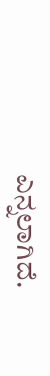ಎನ್ನಲಾಗಿದೆ.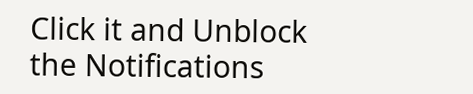Click it and Unblock the Notifications